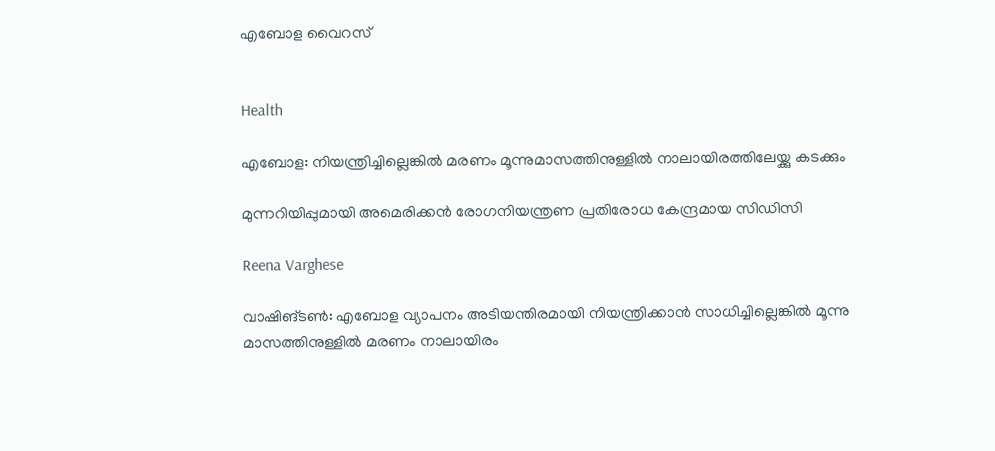എബോള വൈറസ്


Health

എബോള: നിയന്ത്രിച്ചില്ലെങ്കിൽ മരണം മൂന്നുമാസത്തിനുള്ളിൽ നാലായിരത്തിലേയ്ക്കു കടക്കും

മുന്നറിയിപ്പുമായി അമെരിക്കൻ രോഗനിയന്ത്രണ പ്രതിരോധ കേന്ദ്രമായ സിഡിസി

Reena Varghese

വാഷിങ്ടൺ: എബോള വ്യാപനം അടിയന്തിരമായി നിയന്ത്രിക്കാൻ സാധിച്ചില്ലെങ്കിൽ മൂന്നു മാസത്തിനുള്ളിൽ മരണം നാലായിരം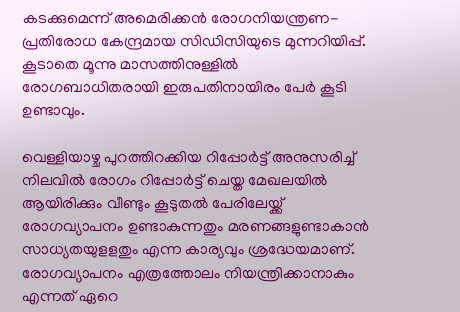കടക്കുമെന്ന് അമെരിക്കൻ രോഗനിയന്ത്രണ-പ്രതിരോധ കേന്ദ്രമായ സിഡിസിയുടെ മുന്നറിയിപ്പ്. കൂടാതെ മൂന്നു മാസത്തിനുള്ളിൽ രോഗബാധിതരായി ഇരുപതിനായിരം പേർ കൂടി ഉണ്ടാവും.

വെള്ളിയാഴ്ച പുറത്തിറക്കിയ റിപ്പോർട്ട് അനുസരിച്ച് നിലവിൽ രോഗം റിപ്പോർട്ട് ചെയ്ത മേഖലയിൽ ആയിരിക്കും വീണ്ടും കൂടുതൽ പേരിലേയ്ക്ക് രോഗവ്യാപനം ഉണ്ടാകുന്നതും മരണങ്ങളുണ്ടാകാൻ സാധ്യതയുളളതും എന്ന കാര്യവും ശ്രദ്ധേയമാണ്. രോഗവ്യാപനം എത്രത്തോലം നിയന്ത്രിക്കാനാകും എന്നത് ഏറെ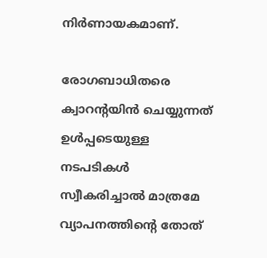നിർണായകമാണ്.

രോഗബാധിതരെ ക്വാറന്‍റയിൻ ചെയ്യുന്നത് ഉൾപ്പടെയുള്ള നടപടികൾ സ്വീകരിച്ചാൽ മാത്രമേ വ്യാപനത്തിന്‍റെ തോത്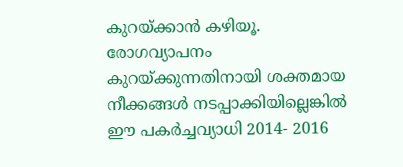കുറയ്ക്കാൻ കഴിയൂ. രോഗവ്യാപനം കുറയ്ക്കുന്നതിനായി ശക്തമായ നീക്കങ്ങൾ നടപ്പാക്കിയില്ലെങ്കിൽ ഈ പകർച്ചവ്യാധി 2014- 2016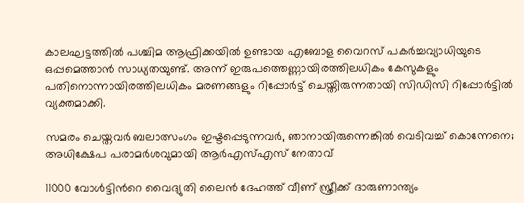കാലഘട്ടത്തിൽ പശ്ചിമ ആഫ്രിക്കയിൽ ഉണ്ടായ എബോള വൈറസ് പകർച്ചവ്യാധിയുടെ ഒപ്പമെത്താൻ സാധ്യതയുണ്ട്. അന്ന് ഇരുപത്തെണ്ണായിരത്തിലധികം കേസുകളും പതിനൊന്നായിരത്തിലധികം മരണങ്ങളും റിപ്പോർട്ട് ചെയ്തിരുന്നതായി സിഡിസി റിപ്പോർട്ടിൽ വ്യക്തമാക്കി.

സമരം ചെയ്തവർ ബലാത്സംഗം ഇഷ്ടപ്പെടുന്നവർ, ഞാനായിരുന്നെങ്കിൽ വെടിവച്ച് കൊന്നേനെ; അധിക്ഷേപ പരാമർശവുമായി ആർഎസ്എസ് നേതാവ്

11000 വോൾട്ടിന്‍റെ വൈദ്യുതി ലൈൻ ദേഹത്ത് വീണ് സ്ത്രീക്ക് ദാരുണാന്ത്യം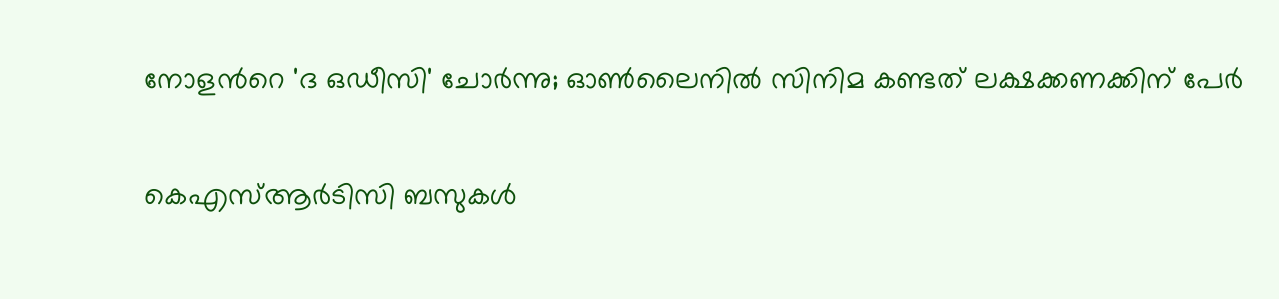നോളന്‍റെ 'ദ ഒഡീസി' ചോർന്നു; ഓൺലൈനിൽ സിനിമ കണ്ടത് ലക്ഷക്കണക്കിന് പേർ

കെഎസ്ആർടിസി ബസുകൾ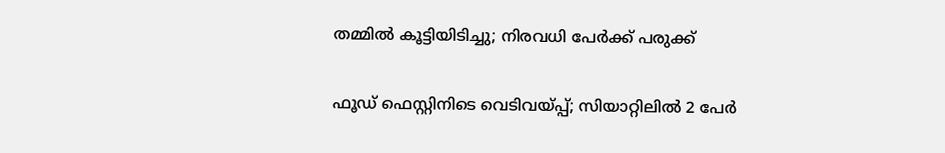തമ്മിൽ കൂട്ടിയിടിച്ചു; നിരവധി പേർക്ക് പരുക്ക്

ഫൂഡ് ഫെസ്റ്റിനിടെ വെടിവയ്പ്പ്; സിയാറ്റിലിൽ 2 പേർ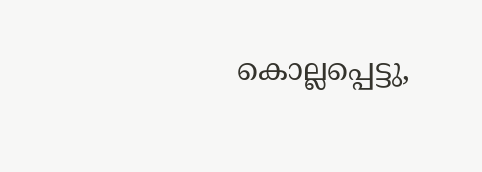കൊല്ലപ്പെട്ടു,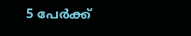5 പേർക്ക്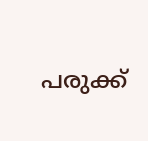പരുക്ക്